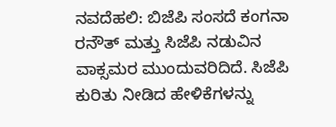ನವದೆಹಲಿ: ಬಿಜೆಪಿ ಸಂಸದೆ ಕಂಗನಾ ರನೌತ್ ಮತ್ತು ಸಿಜೆಪಿ ನಡುವಿನ ವಾಕ್ಸಮರ ಮುಂದುವರಿದಿದೆ. ಸಿಜೆಪಿ ಕುರಿತು ನೀಡಿದ ಹೇಳಿಕೆಗಳನ್ನು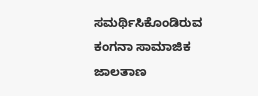ಸಮರ್ಥಿಸಿಕೊಂಡಿರುವ ಕಂಗನಾ ಸಾಮಾಜಿಕ ಜಾಲತಾಣ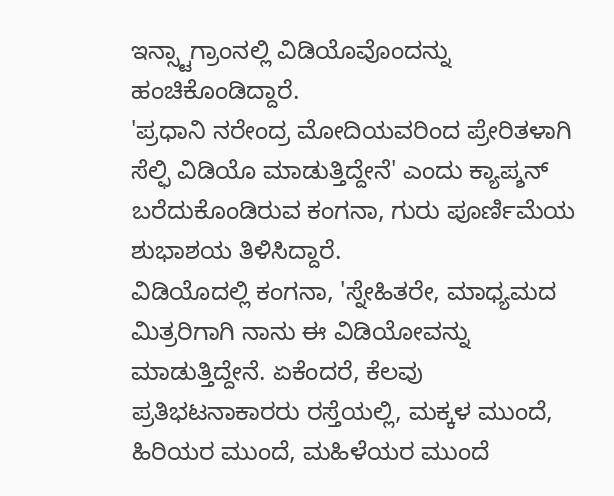ಇನ್ಸ್ಟಾಗ್ರಾಂನಲ್ಲಿ ವಿಡಿಯೊವೊಂದನ್ನು ಹಂಚಿಕೊಂಡಿದ್ದಾರೆ.
'ಪ್ರಧಾನಿ ನರೇಂದ್ರ ಮೋದಿಯವರಿಂದ ಪ್ರೇರಿತಳಾಗಿ ಸೆಲ್ಫಿ ವಿಡಿಯೊ ಮಾಡುತ್ತಿದ್ದೇನೆ' ಎಂದು ಕ್ಯಾಪ್ಶನ್ ಬರೆದುಕೊಂಡಿರುವ ಕಂಗನಾ, ಗುರು ಪೂರ್ಣಿಮೆಯ ಶುಭಾಶಯ ತಿಳಿಸಿದ್ದಾರೆ.
ವಿಡಿಯೊದಲ್ಲಿ ಕಂಗನಾ, 'ಸ್ನೇಹಿತರೇ, ಮಾಧ್ಯಮದ ಮಿತ್ರರಿಗಾಗಿ ನಾನು ಈ ವಿಡಿಯೋವನ್ನು ಮಾಡುತ್ತಿದ್ದೇನೆ. ಏಕೆಂದರೆ, ಕೆಲವು ಪ್ರತಿಭಟನಾಕಾರರು ರಸ್ತೆಯಲ್ಲಿ, ಮಕ್ಕಳ ಮುಂದೆ, ಹಿರಿಯರ ಮುಂದೆ, ಮಹಿಳೆಯರ ಮುಂದೆ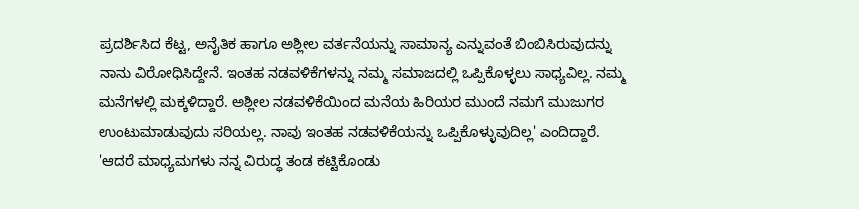ಪ್ರದರ್ಶಿಸಿದ ಕೆಟ್ಟ, ಅನೈತಿಕ ಹಾಗೂ ಅಶ್ಲೀಲ ವರ್ತನೆಯನ್ನು ಸಾಮಾನ್ಯ ಎನ್ನುವಂತೆ ಬಿಂಬಿಸಿರುವುದನ್ನು ನಾನು ವಿರೋಧಿಸಿದ್ದೇನೆ. ಇಂತಹ ನಡವಳಿಕೆಗಳನ್ನು ನಮ್ಮ ಸಮಾಜದಲ್ಲಿ ಒಪ್ಪಿಕೊಳ್ಳಲು ಸಾಧ್ಯವಿಲ್ಲ. ನಮ್ಮ ಮನೆಗಳಲ್ಲಿ ಮಕ್ಕಳಿದ್ದಾರೆ. ಅಶ್ಲೀಲ ನಡವಳಿಕೆಯಿಂದ ಮನೆಯ ಹಿರಿಯರ ಮುಂದೆ ನಮಗೆ ಮುಜುಗರ ಉಂಟುಮಾಡುವುದು ಸರಿಯಲ್ಲ. ನಾವು ಇಂತಹ ನಡವಳಿಕೆಯನ್ನು ಒಪ್ಪಿಕೊಳ್ಳುವುದಿಲ್ಲ' ಎಂದಿದ್ದಾರೆ.
'ಆದರೆ ಮಾಧ್ಯಮಗಳು ನನ್ನ ವಿರುದ್ಧ ತಂಡ ಕಟ್ಟಿಕೊಂಡು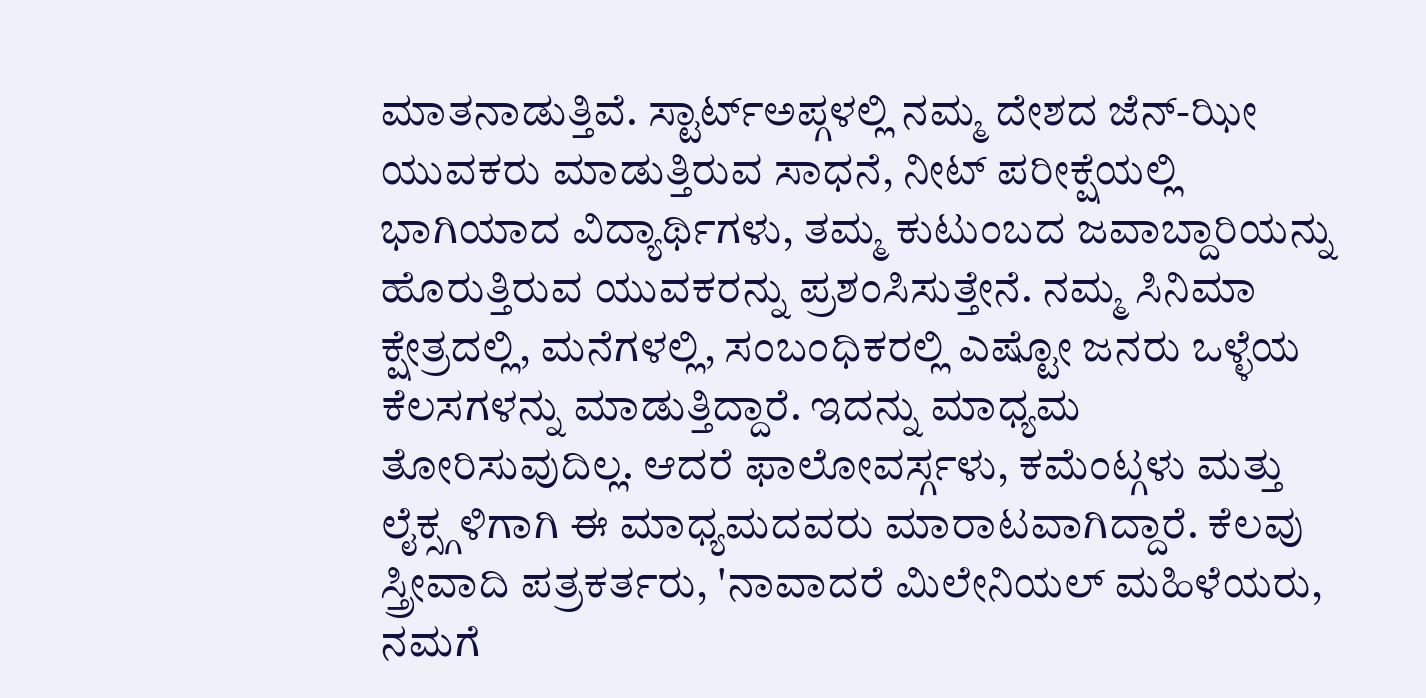ಮಾತನಾಡುತ್ತಿವೆ. ಸ್ಟಾರ್ಟ್ಅಪ್ಗಳಲ್ಲಿ ನಮ್ಮ ದೇಶದ ಜೆನ್-ಝೀ ಯುವಕರು ಮಾಡುತ್ತಿರುವ ಸಾಧನೆ, ನೀಟ್ ಪರೀಕ್ಷೆಯಲ್ಲಿ ಭಾಗಿಯಾದ ವಿದ್ಯಾರ್ಥಿಗಳು, ತಮ್ಮ ಕುಟುಂಬದ ಜವಾಬ್ದಾರಿಯನ್ನು ಹೊರುತ್ತಿರುವ ಯುವಕರನ್ನು ಪ್ರಶಂಸಿಸುತ್ತೇನೆ. ನಮ್ಮ ಸಿನಿಮಾ ಕ್ಷೇತ್ರದಲ್ಲಿ, ಮನೆಗಳಲ್ಲಿ, ಸಂಬಂಧಿಕರಲ್ಲಿ ಎಷ್ಟೋ ಜನರು ಒಳ್ಳೆಯ ಕೆಲಸಗಳನ್ನು ಮಾಡುತ್ತಿದ್ದಾರೆ. ಇದನ್ನು ಮಾಧ್ಯಮ ತೋರಿಸುವುದಿಲ್ಲ. ಆದರೆ ಫಾಲೋವರ್ಸ್ಗಳು, ಕಮೆಂಟ್ಗಳು ಮತ್ತು ಲೈಕ್ಸ್ಗಳಿಗಾಗಿ ಈ ಮಾಧ್ಯಮದವರು ಮಾರಾಟವಾಗಿದ್ದಾರೆ. ಕೆಲವು ಸ್ತ್ರೀವಾದಿ ಪತ್ರಕರ್ತರು, 'ನಾವಾದರೆ ಮಿಲೇನಿಯಲ್ ಮಹಿಳೆಯರು, ನಮಗೆ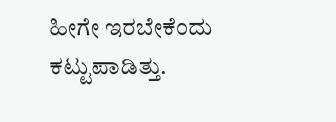ಹೀಗೇ ಇರಬೇಕೆಂದು ಕಟ್ಟುಪಾಡಿತ್ತು.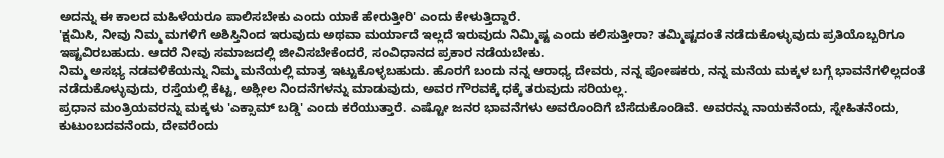ಅದನ್ನು ಈ ಕಾಲದ ಮಹಿಳೆಯರೂ ಪಾಲಿಸಬೇಕು ಎಂದು ಯಾಕೆ ಹೇರುತ್ತೀರಿ' ಎಂದು ಕೇಳುತ್ತಿದ್ದಾರೆ.
'ಕ್ಷಮಿಸಿ, ನೀವು ನಿಮ್ಮ ಮಗಳಿಗೆ ಅಶಿಸ್ತಿನಿಂದ ಇರುವುದು ಅಥವಾ ಮರ್ಯಾದೆ ಇಲ್ಲದೆ ಇರುವುದು ನಿಮ್ಮಿಷ್ಟ ಎಂದು ಕಲಿಸುತ್ತೀರಾ? ತಮ್ಮಿಷ್ಟದಂತೆ ನಡೆದುಕೊಳ್ಳುವುದು ಪ್ರತಿಯೊಬ್ಬರಿಗೂ ಇಷ್ಟವಿರಬಹುದು. ಆದರೆ ನೀವು ಸಮಾಜದಲ್ಲಿ ಜೀವಿಸಬೇಕೆಂದರೆ, ಸಂವಿಧಾನದ ಪ್ರಕಾರ ನಡೆಯಬೇಕು.
ನಿಮ್ಮ ಅಸಭ್ಯ ನಡವಳಿಕೆಯನ್ನು ನಿಮ್ಮ ಮನೆಯಲ್ಲಿ ಮಾತ್ರ ಇಟ್ಟುಕೊಳ್ಳಬಹುದು. ಹೊರಗೆ ಬಂದು ನನ್ನ ಆರಾಧ್ಯ ದೇವರು, ನನ್ನ ಪೋಷಕರು, ನನ್ನ ಮನೆಯ ಮಕ್ಕಳ ಬಗ್ಗೆ ಭಾವನೆಗಳಿಲ್ಲದಂತೆ ನಡೆದುಕೊಳ್ಳುವುದು, ರಸ್ತೆಯಲ್ಲಿ ಕೆಟ್ಟ, ಅಶ್ಲೀಲ ನಿಂದನೆಗಳನ್ನು ಮಾಡುವುದು, ಅವರ ಗೌರವಕ್ಕೆ ಧಕ್ಕೆ ತರುವುದು ಸರಿಯಲ್ಲ.
ಪ್ರಧಾನ ಮಂತ್ರಿಯವರನ್ನು ಮಕ್ಕಳು 'ಎಕ್ಸಾಮ್ ಬಡ್ಡಿ' ಎಂದು ಕರೆಯುತ್ತಾರೆ. ಎಷ್ಟೋ ಜನರ ಭಾವನೆಗಳು ಅವರೊಂದಿಗೆ ಬೆಸೆದುಕೊಂಡಿವೆ. ಅವರನ್ನು ನಾಯಕನೆಂದು, ಸ್ನೇಹಿತನೆಂದು, ಕುಟುಂಬದವನೆಂದು, ದೇವರೆಂದು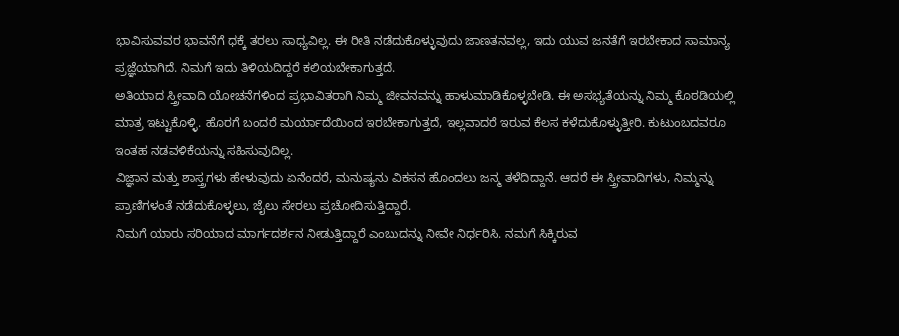ಭಾವಿಸುವವರ ಭಾವನೆಗೆ ಧಕ್ಕೆ ತರಲು ಸಾಧ್ಯವಿಲ್ಲ. ಈ ರೀತಿ ನಡೆದುಕೊಳ್ಳುವುದು ಜಾಣತನವಲ್ಲ, ಇದು ಯುವ ಜನತೆಗೆ ಇರಬೇಕಾದ ಸಾಮಾನ್ಯ ಪ್ರಜ್ಞೆಯಾಗಿದೆ. ನಿಮಗೆ ಇದು ತಿಳಿಯದಿದ್ದರೆ ಕಲಿಯಬೇಕಾಗುತ್ತದೆ.
ಅತಿಯಾದ ಸ್ತ್ರೀವಾದಿ ಯೋಚನೆಗಳಿಂದ ಪ್ರಭಾವಿತರಾಗಿ ನಿಮ್ಮ ಜೀವನವನ್ನು ಹಾಳುಮಾಡಿಕೊಳ್ಳಬೇಡಿ. ಈ ಅಸಭ್ಯತೆಯನ್ನು ನಿಮ್ಮ ಕೊಠಡಿಯಲ್ಲಿ ಮಾತ್ರ ಇಟ್ಟುಕೊಳ್ಳಿ. ಹೊರಗೆ ಬಂದರೆ ಮರ್ಯಾದೆಯಿಂದ ಇರಬೇಕಾಗುತ್ತದೆ, ಇಲ್ಲವಾದರೆ ಇರುವ ಕೆಲಸ ಕಳೆದುಕೊಳ್ಳುತ್ತೀರಿ. ಕುಟುಂಬದವರೂ ಇಂತಹ ನಡವಳಿಕೆಯನ್ನು ಸಹಿಸುವುದಿಲ್ಲ.
ವಿಜ್ಞಾನ ಮತ್ತು ಶಾಸ್ತ್ರಗಳು ಹೇಳುವುದು ಏನೆಂದರೆ, ಮನುಷ್ಯನು ವಿಕಸನ ಹೊಂದಲು ಜನ್ಮ ತಳೆದಿದ್ದಾನೆ. ಆದರೆ ಈ ಸ್ತ್ರೀವಾದಿಗಳು, ನಿಮ್ಮನ್ನು ಪ್ರಾಣಿಗಳಂತೆ ನಡೆದುಕೊಳ್ಳಲು, ಜೈಲು ಸೇರಲು ಪ್ರಚೋದಿಸುತ್ತಿದ್ದಾರೆ.
ನಿಮಗೆ ಯಾರು ಸರಿಯಾದ ಮಾರ್ಗದರ್ಶನ ನೀಡುತ್ತಿದ್ದಾರೆ ಎಂಬುದನ್ನು ನೀವೇ ನಿರ್ಧರಿಸಿ. ನಮಗೆ ಸಿಕ್ಕಿರುವ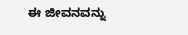ಈ ಜೀವನವನ್ನು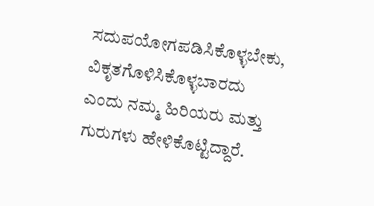ಸದುಪಯೋಗಪಡಿಸಿಕೊಳ್ಳಬೇಕು, ವಿಕೃತಗೊಳಿಸಿಕೊಳ್ಳಬಾರದು ಎಂದು ನಮ್ಮ ಹಿರಿಯರು ಮತ್ತು ಗುರುಗಳು ಹೇಳಿಕೊಟ್ಟಿದ್ದಾರೆ.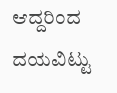ಆದ್ದರಿಂದ ದಯವಿಟ್ಟು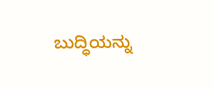ಬುದ್ಧಿಯನ್ನು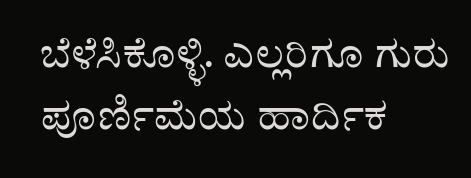ಬೆಳೆಸಿಕೊಳ್ಳಿ. ಎಲ್ಲರಿಗೂ ಗುರು ಪೂರ್ಣಿಮೆಯ ಹಾರ್ದಿಕ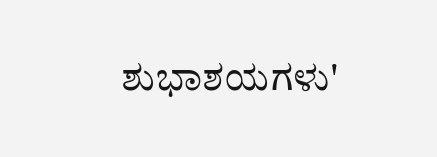ಶುಭಾಶಯಗಳು'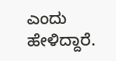ಎಂದು ಹೇಳಿದ್ದಾರೆ.